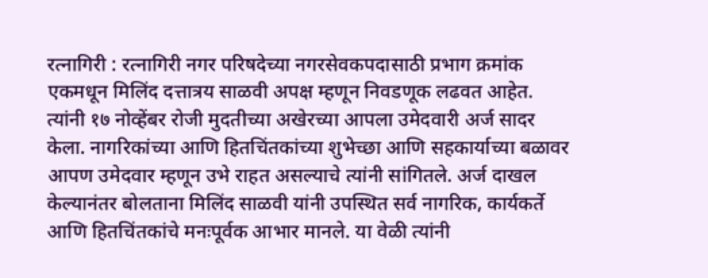रत्नागिरी : रत्नागिरी नगर परिषदेच्या नगरसेवकपदासाठी प्रभाग क्रमांक एकमधून मिलिंद दत्तात्रय साळवी अपक्ष म्हणून निवडणूक लढवत आहेत. त्यांनी १७ नोव्हेंबर रोजी मुदतीच्या अखेरच्या आपला उमेदवारी अर्ज सादर केला. नागरिकांच्या आणि हितचिंतकांच्या शुभेच्छा आणि सहकार्याच्या बळावर आपण उमेदवार म्हणून उभे राहत असल्याचे त्यांनी सांगितले. अर्ज दाखल केल्यानंतर बोलताना मिलिंद साळवी यांनी उपस्थित सर्व नागरिक, कार्यकर्ते आणि हितचिंतकांचे मनःपूर्वक आभार मानले. या वेळी त्यांनी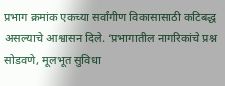प्रभाग क्रमांक एकच्या सर्वांगीण विकासासाठी कटिबद्ध असल्याचे आश्वासन दिले. ‘प्रभागातील नागरिकांचे प्रश्न सोडवणे, मूलभूत सुविधा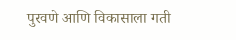पुरवणे आणि विकासाला गती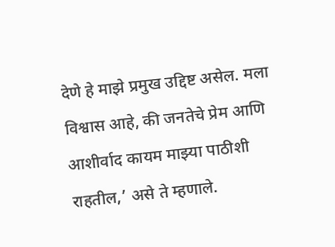देणे हे माझे प्रमुख उद्दिष्ट असेल. मला विश्वास आहे, की जनतेचे प्रेम आणि आशीर्वाद कायम माझ्या पाठीशी राहतील,’ असे ते म्हणाले.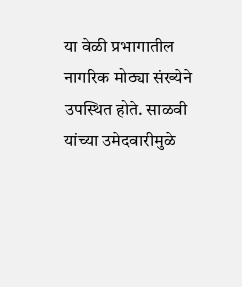या वेळी प्रभागातील नागरिक मोठ्या संख्येने उपस्थित होते. साळवी यांच्या उमेदवारीमुळे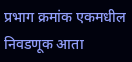प्रभाग क्रमांक एकमधील निवडणूक आता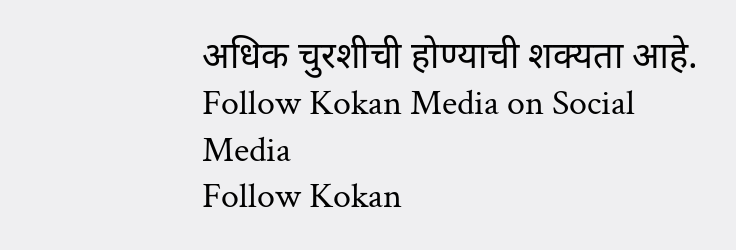अधिक चुरशीची होण्याची शक्यता आहे.
Follow Kokan Media on Social Media
Follow Kokan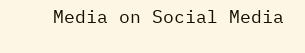Media on Social Media